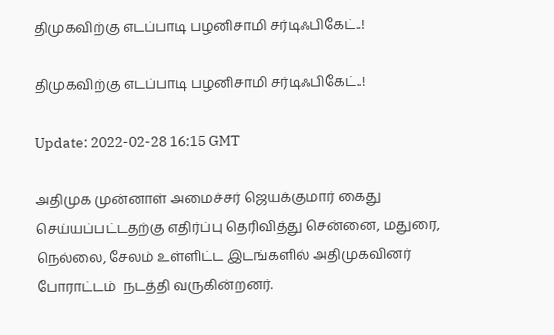திமுகவிற்கு எடப்பாடி பழனிசாமி சர்டிஃபிகேட்..!

திமுகவிற்கு எடப்பாடி பழனிசாமி சர்டிஃபிகேட்..!

Update: 2022-02-28 16:15 GMT

அதிமுக முன்னாள் அமைச்சர் ஜெயக்குமார் கைது செய்யப்பட்டதற்கு எதிர்ப்பு தெரிவித்து சென்னை, மதுரை, நெல்லை, சேலம் உள்ளிட்ட இடங்களில் அதிமுகவினர் போராட்டம்  நடத்தி வருகின்றனர்.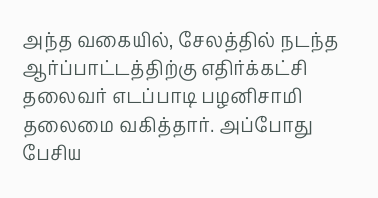அந்த வகையில், சேலத்தில் நடந்த ஆர்ப்பாட்டத்திற்கு எதிர்க்கட்சி தலைவர் எடப்பாடி பழனிசாமி தலைமை வகித்தார். அப்போது பேசிய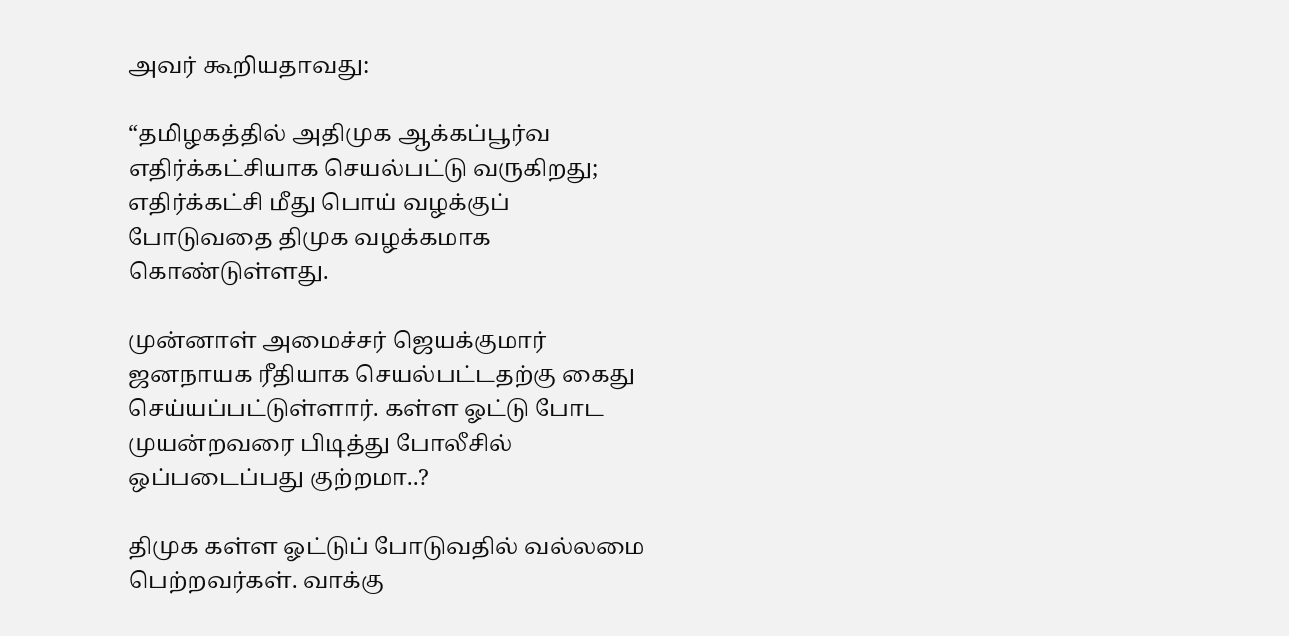அவர் கூறியதாவது:

“தமிழகத்தில் அதிமுக ஆக்கப்பூர்வ எதிர்க்கட்சியாக செயல்பட்டு வருகிறது; எதிர்க்கட்சி மீது பொய் வழக்குப் போடுவதை திமுக வழக்கமாக கொண்டுள்ளது.

முன்னாள் அமைச்சர் ஜெயக்குமார் ஜனநாயக ரீதியாக செயல்பட்டதற்கு கைது செய்யப்பட்டுள்ளார். கள்ள ஓட்டு போட முயன்றவரை பிடித்து போலீசில் ஒப்படைப்பது குற்றமா..?

திமுக கள்ள ஓட்டுப் போடுவதில் வல்லமை பெற்றவர்கள். வாக்கு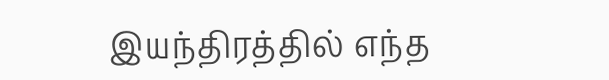இயந்திரத்தில் எந்த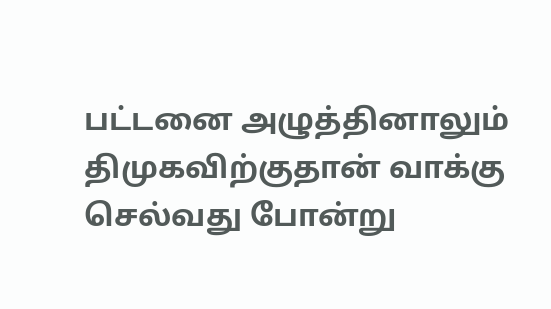பட்டனை அழுத்தினாலும் திமுகவிற்குதான் வாக்கு செல்வது போன்று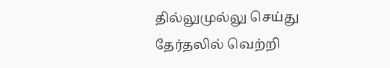தில்லுமுல்லு செய்து தேர்தலில் வெற்றி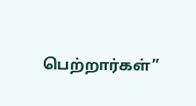பெற்றார்கள்”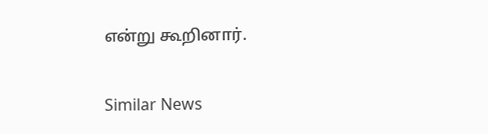என்று கூறினார்.

Similar News